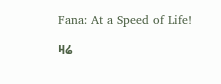Fana: At a Speed of Life!

ዛሬ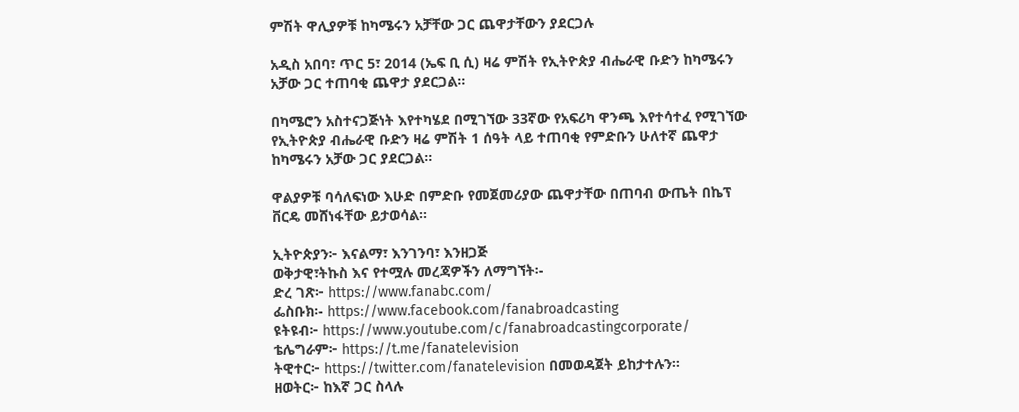ምሽት ዋሊያዎቹ ከካሜሩን አቻቸው ጋር ጨዋታቸውን ያደርጋሉ

አዲስ አበባ፣ ጥር 5፣ 2014 (ኤፍ ቢ ሲ) ዛሬ ምሽት የኢትዮጵያ ብሔራዊ ቡድን ከካሜሩን አቻው ጋር ተጠባቂ ጨዋታ ያደርጋል፡፡

በካሜሮን አስተናጋጅነት እየተካሄደ በሚገኘው 33ኛው የአፍሪካ ዋንጫ እየተሳተፈ የሚገኘው የኢትዮጵያ ብሔራዊ ቡድን ዛሬ ምሽት 1 ሰዓት ላይ ተጠባቂ የምድቡን ሁለተኛ ጨዋታ ከካሜሩን አቻው ጋር ያደርጋል፡፡

ዋልያዎቹ ባሳለፍነው እሁድ በምድቡ የመጀመሪያው ጨዋታቸው በጠባብ ውጤት በኬፕ ቨርዴ መሸነፋቸው ይታወሳል፡፡

ኢትዮጵያን፦ እናልማ፣ እንገንባ፣ እንዘጋጅ
ወቅታዊ፣ትኩስ እና የተሟሉ መረጃዎችን ለማግኘት፡-
ድረ ገጽ፦ https://www.fanabc.com/
ፌስቡክ፡- https://www.facebook.com/fanabroadcasting
ዩትዩብ፦ https://www.youtube.com/c/fanabroadcastingcorporate/
ቴሌግራም፦ https://t.me/fanatelevision
ትዊተር፦ https://twitter.com/fanatelevision በመወዳጀት ይከታተሉን፡፡
ዘወትር፦ ከእኛ ጋር ስላሉ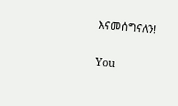እናመሰግናለን!

You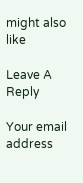might also like

Leave A Reply

Your email address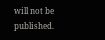will not be published.